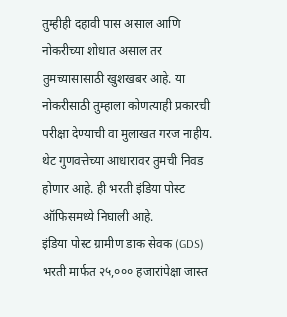तुम्हीही दहावी पास असाल आणि नोकरीच्या शोधात असाल तर तुमच्यासासाठी खुशखबर आहे. या नोकरीसाठी तुम्हाला कोणत्याही प्रकारची परीक्षा देण्याची वा मुलाखत गरज नाहीय. थेट गुणवत्तेच्या आधारावर तुमची निवड होणार आहे. ही भरती इंडिया पोस्ट ऑफिसमध्ये निघाली आहे.
इंडिया पोस्ट ग्रामीण डाक सेवक (GDS) भरती मार्फत २५,००० हजारांपेक्षा जास्त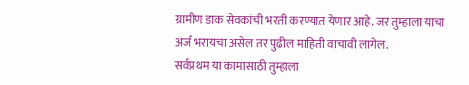ग्रामीण डाक सेवकांची भरती करण्यात येणार आहे. जर तुम्हाला याचा अर्ज भरायचा असेल तर पुढील माहिती वाचावी लागेल.
सर्वप्रथम या कामासाठी तुम्हाला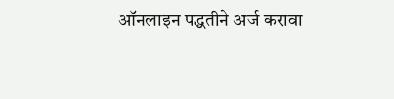ऑनलाइन पद्धतीने अर्ज करावा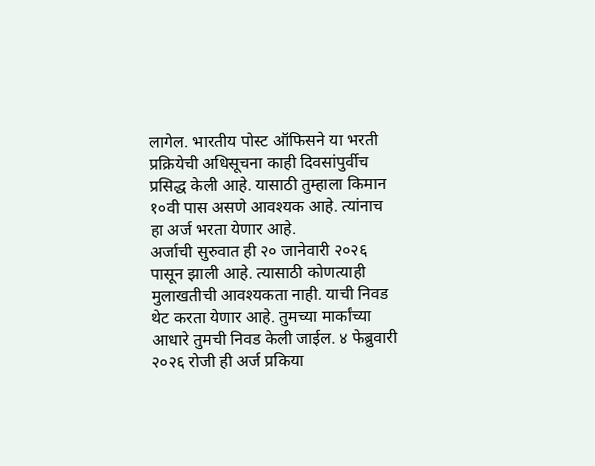लागेल. भारतीय पोस्ट ऑफिसने या भरती प्रक्रियेची अधिसूचना काही दिवसांपुर्वीच प्रसिद्ध केली आहे. यासाठी तुम्हाला किमान १०वी पास असणे आवश्यक आहे. त्यांनाच हा अर्ज भरता येणार आहे.
अर्जाची सुरुवात ही २० जानेवारी २०२६ पासून झाली आहे. त्यासाठी कोणत्याही मुलाखतीची आवश्यकता नाही. याची निवड थेट करता येणार आहे. तुमच्या मार्कांच्या आधारे तुमची निवड केली जाईल. ४ फेब्रुवारी २०२६ रोजी ही अर्ज प्रकिया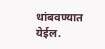थांबवण्यात येईल.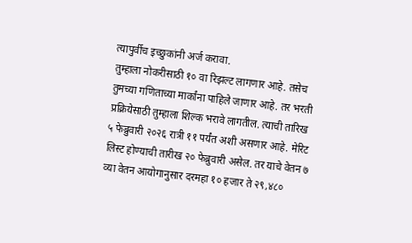त्यापुर्वीच इच्छुकांनी अर्ज करावा.
तुम्हाला नोकरीसाठी १० वा रिझल्ट लागणार आहे. तसेच तुमच्या गणिताच्या मार्कांना पाहिले जाणार आहे. तर भरती प्रक्रियेसाठी तुम्हाला शिल्क भरावे लागतील. त्याची तारिख ५ फेब्रुवारी २०२६ रात्री ११ पर्यंत अशी असणार आहे. मेरिट लिस्ट होण्याची तारीख २० फेब्रुवारी असेल. तर याचे वेतन ७ व्या वेतन आयोगानुसार दरमहा १० हजार ते २९,४८०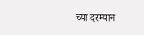च्या दरम्यान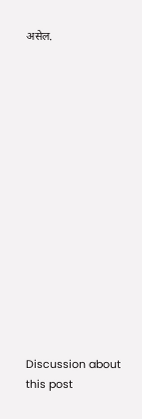असेल.















Discussion about this post